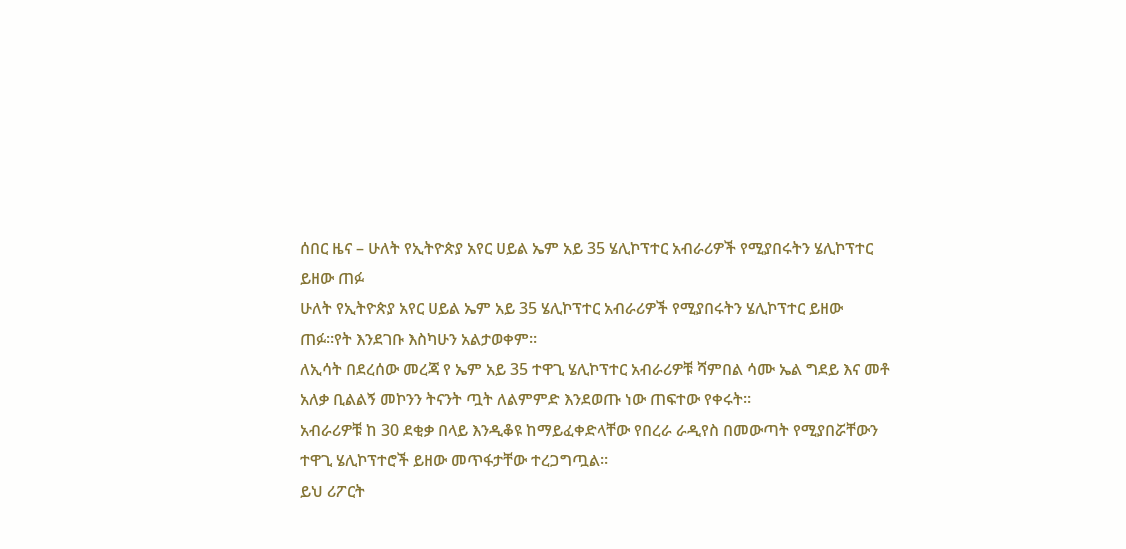ሰበር ዜና – ሁለት የኢትዮጵያ አየር ሀይል ኤም አይ 35 ሄሊኮፕተር አብራሪዎች የሚያበሩትን ሄሊኮፕተር ይዘው ጠፉ
ሁለት የኢትዮጵያ አየር ሀይል ኤም አይ 35 ሄሊኮፕተር አብራሪዎች የሚያበሩትን ሄሊኮፕተር ይዘው ጠፉ።የት እንደገቡ እስካሁን አልታወቀም።
ለኢሳት በደረሰው መረጃ የ ኤም አይ 35 ተዋጊ ሄሊኮፕተር አብራሪዎቹ ሻምበል ሳሙ ኤል ግደይ እና መቶ አለቃ ቢልልኝ መኮንን ትናንት ጧት ለልምምድ እንደወጡ ነው ጠፍተው የቀሩት።
አብራሪዎቹ ከ 30 ደቂቃ በላይ እንዲቆዩ ከማይፈቀድላቸው የበረራ ራዲየስ በመውጣት የሚያበሯቸውን ተዋጊ ሄሊኮፕተሮች ይዘው መጥፋታቸው ተረጋግጧል።
ይህ ሪፖርት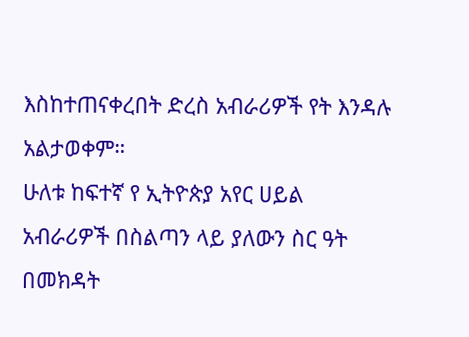እስከተጠናቀረበት ድረስ አብራሪዎች የት እንዳሉ አልታወቀም።
ሁለቱ ከፍተኛ የ ኢትዮጵያ አየር ሀይል አብራሪዎች በስልጣን ላይ ያለውን ስር ዓት በመክዳት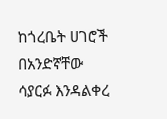ከጎረቤት ሀገሮች በአንድኛቸው ሳያርፉ እንዳልቀረ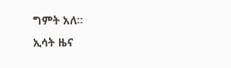ግምት አለ።
ኢሳት ዜና